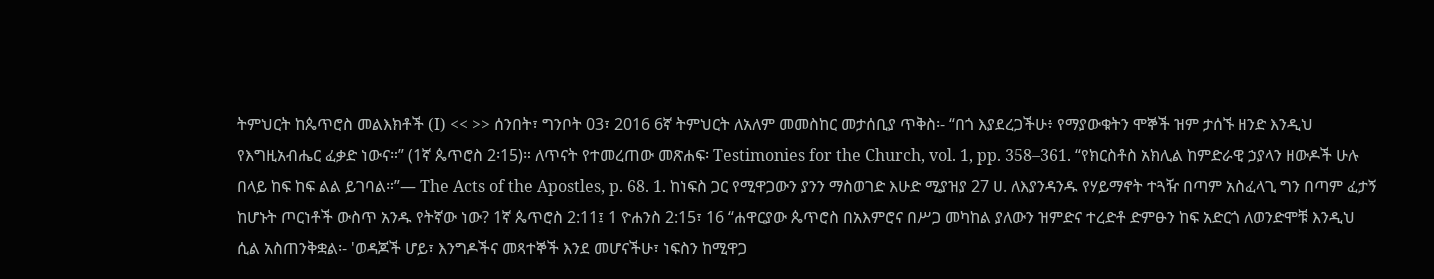ትምህርት ከጴጥሮስ መልእክቶች (I) << >> ሰንበት፣ ግንቦት 03፣ 2016 6ኛ ትምህርት ለአለም መመስከር መታሰቢያ ጥቅስ፡- “በጎ እያደረጋችሁ፥ የማያውቁትን ሞኞች ዝም ታሰኙ ዘንድ እንዲህ የእግዚአብሔር ፈቃድ ነውና።” (1ኛ ጴጥሮስ 2፡15)። ለጥናት የተመረጠው መጽሐፍ፡ Testimonies for the Church, vol. 1, pp. 358–361. “የክርስቶስ አክሊል ከምድራዊ ኃያላን ዘውዶች ሁሉ በላይ ከፍ ከፍ ልል ይገባል።”— The Acts of the Apostles, p. 68. 1. ከነፍስ ጋር የሚዋጋውን ያንን ማስወገድ እሁድ ሚያዝያ 27 ሀ. ለእያንዳንዱ የሃይማኖት ተጓዥ በጣም አስፈላጊ ግን በጣም ፈታኝ ከሆኑት ጦርነቶች ውስጥ አንዱ የትኛው ነው? 1ኛ ጴጥሮስ 2:11፤ 1 ዮሐንስ 2:15፣ 16 “ሐዋርያው ጴጥሮስ በአእምሮና በሥጋ መካከል ያለውን ዝምድና ተረድቶ ድምፁን ከፍ አድርጎ ለወንድሞቹ እንዲህ ሲል አስጠንቅቋል፡- 'ወዳጆች ሆይ፣ እንግዶችና መጻተኞች እንደ መሆናችሁ፣ ነፍስን ከሚዋጋ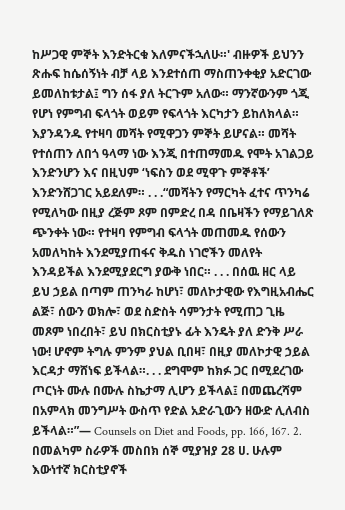ከሥጋዊ ምኞት እንድትርቁ እለምናችኋለሁ።' ብዙዎች ይህንን ጽሑፍ ከሴሰኝነት ብቻ ላይ እንደተሰጠ ማስጠንቀቂያ አድርገው ይመለከቱታል፤ ግን ሰፋ ያለ ትርጉም አለው። ማንኛውንም ጎጂ የሆነ የምግብ ፍላጎት ወይም የፍላጎት እርካታን ይከለክላል። እያንዳንዱ የተዛባ መሻት የሚዋጋን ምኞት ይሆናል። መሻት የተሰጠን ለበጎ ዓላማ ነው እንጂ በተጠማመዱ የሞት አገልጋይ እንድንሆን እና በዚህም ‘ነፍስን ወደ ሚዋጉ ምኞቶች’ እንድንሸጋገር አይደለም። . . .“መሻትን የማርካት ፈተና ጥንካሬ የሚለካው በዚያ ረጅም ጾም በምድረ በዳ በቤዛችን የማይገለጽ ጭንቀት ነው። የተዛባ የምግብ ፍላጎት መጠመዱ የሰውን አመለካከት እንደሚያጠፋና ቅዱስ ነገሮችን መለየት እንዳይችል እንደሚያደርግ ያውቅ ነበር። . . . በሰዉ ዘር ላይ ይህ ኃይል በጣም ጠንካራ ከሆነ፣ መለኮታዊው የእግዚአብሔር ልጅ፣ ሰውን ወክሎ፣ ወደ ስድስት ሳምንታት የሚጠጋ ጊዜ መጾም ነበረበት፣ ይህ በክርስቲያኑ ፊት እንዴት ያለ ድንቅ ሥራ ነው! ሆኖም ትግሉ ምንም ያህል ቢበዛ፣ በዚያ መለኮታዊ ኃይል እርዳታ ማሸነፍ ይችላል።. . . ደግሞም ከክፉ ጋር በሚደረገው ጦርነት ሙሉ በሙሉ ስኬታማ ሊሆን ይችላል፤ በመጨረሻም በአምላክ መንግሥት ውስጥ የድል አድራጊውን ዘውድ ሊለብስ ይችላል።”— Counsels on Diet and Foods, pp. 166, 167. 2. በመልካም ስራዎች መስበክ ሰኞ ሚያዝያ 28 ሀ. ሁሉም እውነተኛ ክርስቲያኖች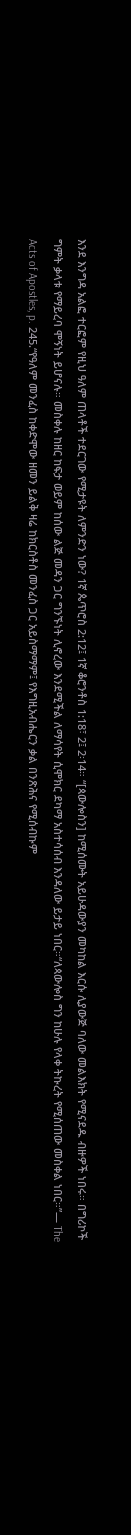እንደ እንግዳ አልፎ ተርፎም የዚህ ዓለም ጠላቶች ተደርገው የሚታዩት ለምንድን ነው? 1ኛ ጴጥሮስ 2:12፤ 1ኛ ቆሮንቶስ 1:18፣ 2፤ 2፡14። “[ጳውሎስን] ከሚሰሙት አይሁዳውያን መካከል እርሱ ሊያውጅ ባለው መልእክት የሚናደዱ ብዙዎች ነበሩ። በግሪኮች ግምት ቃላቱ የማይረባ ሞኝነት ይሆናሉ። መስቀሉ ከዘር ከፍታ ወይም ከሰው ልጅ መዳን ጋር ግንኙነት ሊኖረው እንደሚችል ለማሳየት ሲሞክር ደካማ አስተሳሰብ እንዳለው ይታይ ነበር።“ለጳውሎስ ግን ከሁሉ የላቀ ትኩረት የሚሰጠው መስቀል ነበር።”— The Acts of Apostles, p. 245.“የዓለም መንፈስ ከቀድሞው ዘመን ይልቅ ዛሬ ከክርስቶስ መንፈስ ጋር አይስማማም፤ የእግዚአብሔርን ቃል በንጽሕና የሚሰብኩም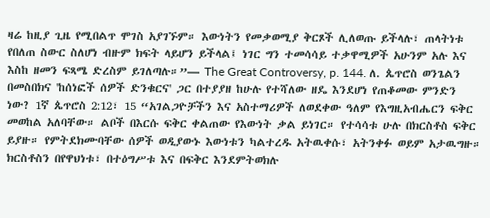ዛሬ ከዚያ ጊዜ የሚበልጥ ሞገስ አያገኙም። እውነትን የመቃወሚያ ቅርጾች ሊለወጡ ይችላሉ፣ ጠላትነቱ የበለጠ ስውር ስለሆነ ብዙም ክፍት ላይሆን ይችላል፤ ነገር ግን ተመሳሳይ ተቃዋሚዎች አሁንም አሉ እና እስከ ዘመን ፍጻሜ ድረስም ይገለጣሉ።”— The Great Controversy, p. 144. ለ. ጴጥሮስ ወንጌልን በመስበክና 'ከሰነፎች ሰዎች ድንቁርና' ጋር በተያያዘ ከሁሉ የተሻለው ዘዴ እንደሆነ የጠቆመው ምንድን ነው? 1ኛ ጴጥሮስ 2:12፣ 15 “አገልጋዮቻችን እና አስተማሪዎች ለወደቀው ዓለም የእግዚአብሔርን ፍቅር መወከል አለባቸው። ልቦች በእርሱ ፍቅር ቀልጠው የእውነት ቃል ይነገር። የተሳሳቱ ሁሉ በክርስቶስ ፍቅር ይያዙ። የምትደክሙባቸው ሰዎች ወዲያውኑ እውነቱን ካልተረዱ አትዉቀሱ፣ አትንቀፉ ወይም አታዉግዙ። ክርስቶስን በየዋህነቱ፣ በተዕግሥቱ እና በፍቅር እንደምትወክሉ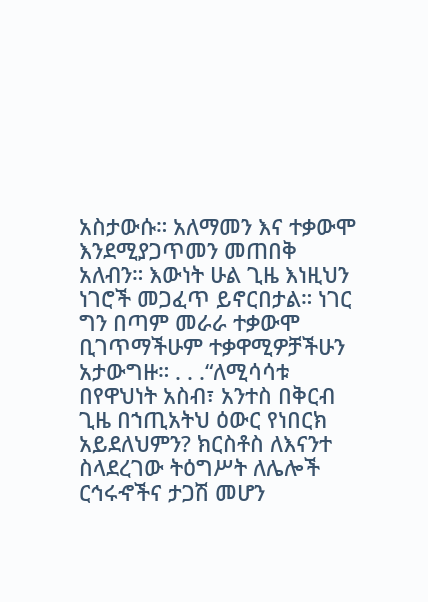አስታውሱ። አለማመን እና ተቃውሞ እንደሚያጋጥመን መጠበቅ አለብን። እውነት ሁል ጊዜ እነዚህን ነገሮች መጋፈጥ ይኖርበታል። ነገር ግን በጣም መራራ ተቃውሞ ቢገጥማችሁም ተቃዋሚዎቻችሁን አታውግዙ። . . .“ለሚሳሳቱ በየዋህነት አስብ፣ አንተስ በቅርብ ጊዜ በኀጢአትህ ዕውር የነበርክ አይደለህምን? ክርስቶስ ለእናንተ ስላደረገው ትዕግሥት ለሌሎች ርኅሩኆችና ታጋሽ መሆን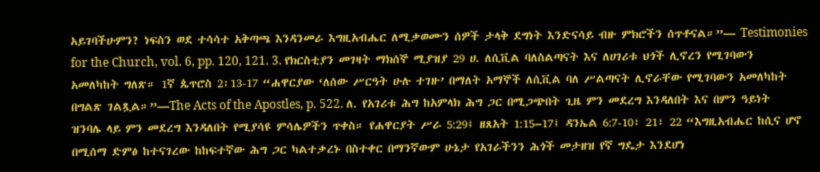አይገባችሁምን? ነፍስን ወደ ተሳሳተ አቅጣጫ እንዳንመራ እግዚአብሔር ለሚቃወሙን ሰዎች ታላቅ ደግነት እንድናሳይ ብዙ ምክሮችን ሰጥቶናል።”— Testimonies for the Church, vol. 6, pp. 120, 121. 3. የክርስቲያን መገዛት ማክሰኞ ሚያዝያ 29 ሀ. ለሲቪል ባለስልጣናት እና ለሀገሪቱ ህጎች ሊኖረን የሚገባውን አመለካከት ግለጽ። 1ኛ ጴጥሮስ 2፡13-17 “ሐዋርያው ‘ለሰው ሥርዓት ሁሉ ተገዙ’ በማለት አማኞች ለሲቪል ባለ ሥልጣናት ሊኖራቸው የሚገባውን አመለካከት በግልጽ ገልጿል።”—The Acts of the Apostles, p. 522. ለ. የአገሪቱ ሕግ ከአምላክ ሕግ ጋር በሚጋጭበት ጊዜ ምን መደረግ እንዳለበት እና በምን ዓይነት ዝንባሌ ላይ ምን መደረግ እንዳለበት የሚያሳዩ ምሳሌዎችን ጥቀስ። የሐዋርያት ሥራ 5:29፤ ዘጸአት 1:15–17፤ ዳንኤል 6:7-10፣ 21፣ 22 “እግዚአብሔር ከሲና ሆኖ በሚሰማ ድምፅ ከተናገረው ከከፍተኛው ሕግ ጋር ካልተቃረኑ በስተቀር በማንኛውም ሁኔታ የአገራችንን ሕጎች መታዘዝ የኛ ግዴታ እንደሆነ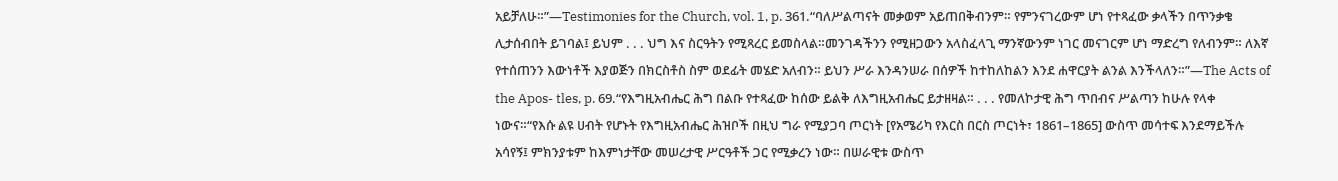አይቻለሁ።”—Testimonies for the Church, vol. 1, p. 361.“ባለሥልጣናት መቃወም አይጠበቅብንም። የምንናገረውም ሆነ የተጻፈው ቃላችን በጥንቃቄ ሊታሰብበት ይገባል፤ ይህም . . . ህግ እና ስርዓትን የሚጻረር ይመስላል።መንገዳችንን የሚዘጋውን አላስፈላጊ ማንኛውንም ነገር መናገርም ሆነ ማድረግ የለብንም። ለእኛ የተሰጠንን እውነቶች እያወጅን በክርስቶስ ስም ወደፊት መሄድ አለብን። ይህን ሥራ እንዳንሠራ በሰዎች ከተከለከልን እንደ ሐዋርያት ልንል እንችላለን።”—The Acts of the Apos- tles, p. 69.“የእግዚአብሔር ሕግ በልቡ የተጻፈው ከሰው ይልቅ ለእግዚአብሔር ይታዘዛል። . . . የመለኮታዊ ሕግ ጥበብና ሥልጣን ከሁሉ የላቀ ነውና።“የእሱ ልዩ ሀብት የሆኑት የእግዚአብሔር ሕዝቦች በዚህ ግራ የሚያጋባ ጦርነት [የአሜሪካ የእርስ በርስ ጦርነት፣ 1861–1865] ውስጥ መሳተፍ እንደማይችሉ አሳየኝ፤ ምክንያቱም ከእምነታቸው መሠረታዊ ሥርዓቶች ጋር የሚቃረን ነው። በሠራዊቱ ውስጥ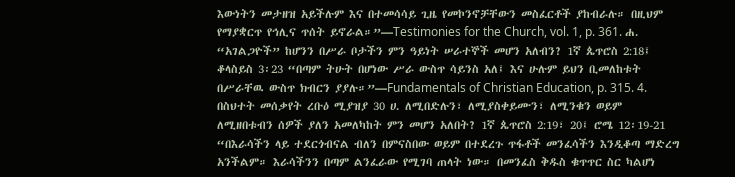እውነትን መታዘዝ አይችሉም እና በተመሳሳይ ጊዜ የመኮንኖቻቸውን መስፈርቶች ያከብራሉ። በዚህም የማያቋርጥ የኅሊና ጥሰት ይኖራል።”—Testimonies for the Church, vol. 1, p. 361. ሐ. “አገልጋዮች” ከሆንን በሥራ ቦታችን ምን ዓይነት ሠራተኞች መሆን አለብን? 1ኛ ጴጥሮስ 2:18፤ ቆላስይስ 3፡23 “በጣም ትሁት በሆነው ሥራ ውስጥ ሳይንስ አለ፤ እና ሁሉም ይህን ቢመለከቱት በሥራቸዉ ውስጥ ክብርን ያያሉ።”—Fundamentals of Christian Education, p. 315. 4. በስህተት መሰቃየት ረቡዕ ሚያዝያ 30 ሀ. ለሚበድሉን፣ ለሚያስቀይሙን፣ ለሚንቁን ወይም ለሚዘበቱብን ሰዎች ያለን አመለካከት ምን መሆን አለበት? 1ኛ ጴጥሮስ 2:19፣ 20፤ ሮሜ 12፡19-21 “በእራሳችን ላይ ተደርጎብናል ብለን በምናስበው ወይም በተደረጉ ጥፋቶች መንፈሳችን እንዲቆጣ ማድረግ አንችልም። እራሳችንን በጣም ልንፈራው የሚገባ ጠላት ነው። በመንፈስ ቅዱስ ቁጥጥር ስር ካልሆነ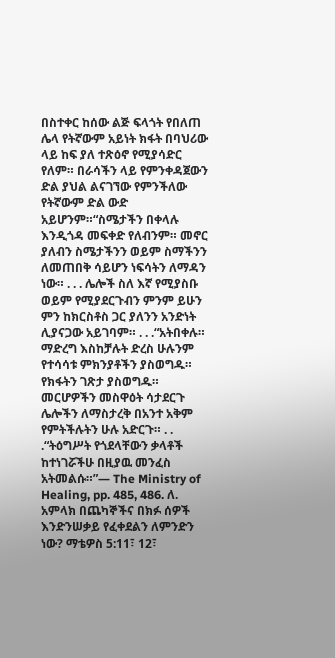በስተቀር ከሰው ልጅ ፍላጎት የበለጠ ሌላ የትኛውም አይነት ክፋት በባህሪው ላይ ከፍ ያለ ተጽዕኖ የሚያሳድር የለም። በራሳችን ላይ የምንቀዳጀውን ድል ያህል ልናገኘው የምንችለው የትኛውም ድል ውድ አይሆንም።“ስሜታችን በቀላሉ እንዲጎዳ መፍቀድ የለብንም። መኖር ያለብን ስሜታችንን ወይም ስማችንን ለመጠበቅ ሳይሆን ነፍሳትን ለማዳን ነው። . . . ሌሎች ስለ እኛ የሚያስቡ ወይም የሚያደርጉብን ምንም ይሁን ምን ከክርስቶስ ጋር ያለንን አንድነት ሊያናጋው አይገባም። . . .“አትበቀሉ። ማድረግ እስከቻሉት ድረስ ሁሉንም የተሳሳቱ ምክንያቶችን ያስወግዱ። የክፋትን ገጽታ ያስወግዱ። መርሆዎችን መስዋዕት ሳታደርጉ ሌሎችን ለማስታረቅ በአንተ አቅም የምትችሉትን ሁሉ አድርጉ። . . .“ትዕግሥት የጎደላቸውን ቃላቶች ከተነገሯችሁ በዚያዉ መንፈስ አትመልሱ።”— The Ministry of Healing, pp. 485, 486. ለ. አምላክ በጨካኞችና በክፉ ሰዎች እንድንሠቃይ የፈቀደልን ለምንድን ነው? ማቴዎስ 5:11፣ 12፣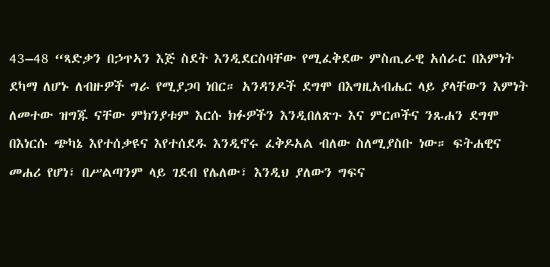43–48 “ጻድቃን በኃጥኣን እጅ ስደት እንዲደርስባቸው የሚፈቅደው ምስጢራዊ አሰራር በእምነት ደካማ ለሆኑ ለብዙዎች ግራ የሚያጋባ ነበር። አንዳንዶች ደግሞ በእግዚአብሔር ላይ ያላቸውን እምነት ለመተው ዝግጁ ናቸው ምክንያቱም እርሱ ክፉዎችን እንዲበለጽጉ እና ምርጦችና ንጹሐን ደግሞ በእነርሱ ጭካኔ እየተሰቃዩና እየተሰደዱ እንዲኖሩ ፈቅዶአል ብለው ስለሚያስቡ ነው። ፍትሐዊና መሐሪ የሆነ፣ በሥልጣንም ላይ ገደብ የሌለው፣ እንዲህ ያለውን ግፍና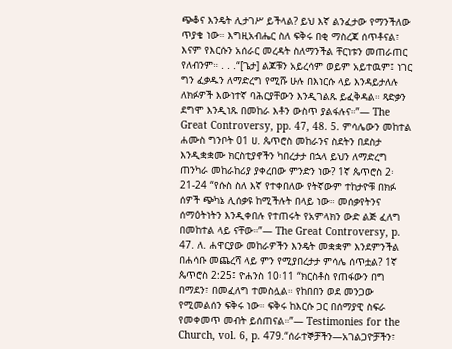ጭቆና እንዴት ሊታገሥ ይችላል? ይህ እኛ ልንፈታው የማንችለው ጥያቄ ነው። እግዚአብሔር ስለ ፍቅሩ በቂ ማስረጃ ሰጥቶናል፣ እናም የእርሱን አሰራር መረዳት ስለማንችል ቸርነቱን መጠራጠር የለብንም። . . .“[ጌታ] ልጆቹን አይረሳም ወይም አይተዉም፤ ነገር ግን ፈቃዱን ለማድረግ የሚሹ ሁሉ በእነርሱ ላይ እንዳይታለሉ ለክፉዎች እውነተኛ ባሕርያቸውን እንዲገልጹ ይፈቅዳል። ጻድቃን ደግሞ እንዲነጹ በመከራ እቶን ውስጥ ያልፋሉና።”— The Great Controversy, pp. 47, 48. 5. ምሳሌውን መከተል ሐሙስ ግንቦት 01 ሀ. ጴጥሮስ መከራንና ስደትን በደስታ እንዲቋቋሙ ክርስቲያኖችን ካበረታታ በኋላ ይህን ለማድረግ ጠንካራ መከራከሪያ ያቀረበው ምንድን ነው? 1ኛ ጴጥሮስ 2፡21-24 “የሱስ ስለ እኛ የተቀበለው የትኛውም ተከታዮቹ በክፉ ሰዎች ጭካኔ ሊሰቃዩ ከሚችሉት በላይ ነው። መሰቃየትንና ሰማዕትነትን እንዲቀበሉ የተጠሩት የአምላክን ውድ ልጅ ፈለግ በመከተል ላይ ናቸው።”— The Great Controversy, p. 47. ለ. ሐዋርያው መከራዎችን እንዴት መቋቋም እንደምንችል በሐሳቡ መጨረሻ ላይ ምን የሚያበረታታ ምሳሌ ሰጥቷል? 1ኛ ጴጥሮስ 2:25፤ ዮሐንስ 10፡11 “ክርስቶስ የጠፋውን በግ በማደን፣ በመፈለግ ተመስሏል። የከበበን ወደ መንጋው የሚመልሰን ፍቅሩ ነው። ፍቅሩ ከእርሱ ጋር በሰማያዊ ስፍራ የመቀመጥ መብት ይሰጠናል።”— Testimonies for the Church, vol. 6, p. 479.“ሰራተኞቻችን—አገልጋዮቻችን፣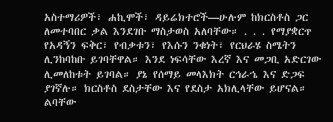አስተማሪዎች፣ ሐኪሞች፣ ዳይሬክተሮች—ሁሉም ከክርስቶስ ጋር ለመተባበር ቃል እንደገቡ ማስታወስ አለባቸው። . . . የማያቋርጥ የአዳኝን ፍቅር፣ የብቃቱን፣ የእሱን ንቁነት፣ የርህራሄ ስሜትን ሊንከባከቡ ይገባቸዋል። እንደ ነፍሳቸው እረኛ እና መጋቢ አድርገው ሊመለከቱት ይገባል። ያኔ የሰማይ መላእክት ርኅራኄ እና ድጋፍ ያገኛሉ። ክርስቶስ ደስታቸው እና የደስታ አክሊላቸው ይሆናል። ልባቸው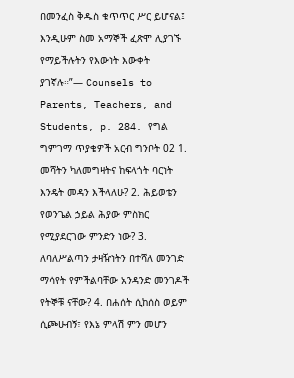በመንፈስ ቅዱስ ቁጥጥር ሥር ይሆናል፤ እንዲሁም ስመ አማኞች ፈጽሞ ሊያገኙ የማይችሉትን የእውነት እውቀት ያገኛሉ።”— Counsels to Parents, Teachers, and Students, p. 284. የግል ግምገማ ጥያቄዎች አርብ ግንቦት 02 1. መሻትን ካለመግዛትና ከፍላጎት ባርነት እንዴት መዳን እችላለሁ? 2. ሕይወቴን የወንጌል ኃይል ሕያው ምስክር የሚያደርገው ምንድን ነው? 3. ለባለሥልጣን ታዛዥነትን በተሻለ መንገድ ማሳየት የምችልባቸው አንዳንድ መንገዶች የትኞቹ ናቸው? 4. በሐሰት ሲከሰስ ወይም ሲጮሁብኝ፣ የእኔ ምላሽ ምን መሆን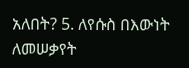አለበት? 5. ለየሱስ በእውነት ለመሠቃየት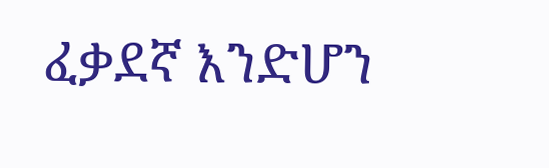ፈቃደኛ እንድሆን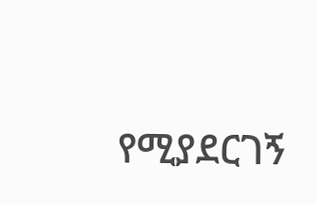የሚያደርገኝ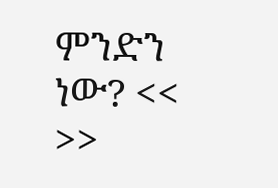ምንድን ነው? << >>